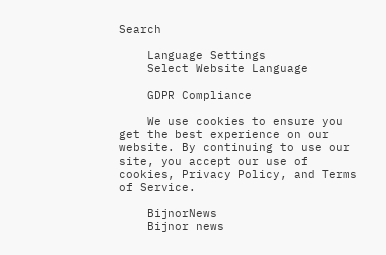Search

    Language Settings
    Select Website Language

    GDPR Compliance

    We use cookies to ensure you get the best experience on our website. By continuing to use our site, you accept our use of cookies, Privacy Policy, and Terms of Service.

    BijnorNews
    Bijnor news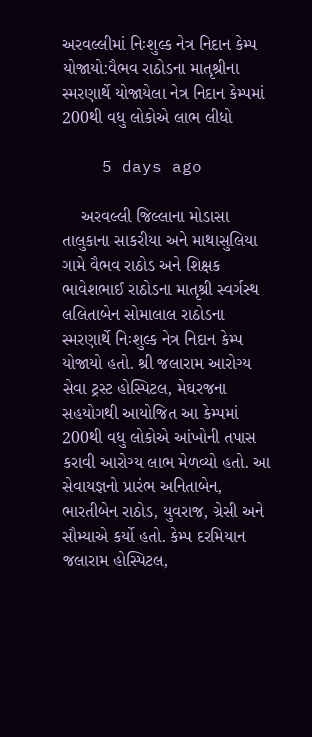અરવલ્લીમાં નિઃશુલ્ક નેત્ર નિદાન કેમ્પ યોજાયો:વૈભવ રાઠોડના માતૃશ્રીના સ્મરણાર્થે યોજાયેલા નેત્ર નિદાન કેમ્પમાં 200થી વધુ લોકોએ લાભ લીધો

    5 days ago

    અરવલ્લી જિલ્લાના મોડાસા તાલુકાના સાકરીયા અને માથાસુલિયા ગામે વૈભવ રાઠોડ અને શિક્ષક ભાવેશભાઈ રાઠોડના માતૃશ્રી સ્વર્ગસ્થ લલિતાબેન સોમાલાલ રાઠોડના સ્મરણાર્થે નિઃશુલ્ક નેત્ર નિદાન કેમ્પ યોજાયો હતો. શ્રી જલારામ આરોગ્ય સેવા ટ્રસ્ટ હોસ્પિટલ, મેઘરજના સહયોગથી આયોજિત આ કેમ્પમાં 200થી વધુ લોકોએ આંખોની તપાસ કરાવી આરોગ્ય લાભ મેળવ્યો હતો. આ સેવાયજ્ઞનો પ્રારંભ અનિતાબેન, ભારતીબેન રાઠોડ, યુવરાજ, ગ્રેસી અને સૌમ્યાએ કર્યો હતો. કેમ્પ દરમિયાન જલારામ હોસ્પિટલ,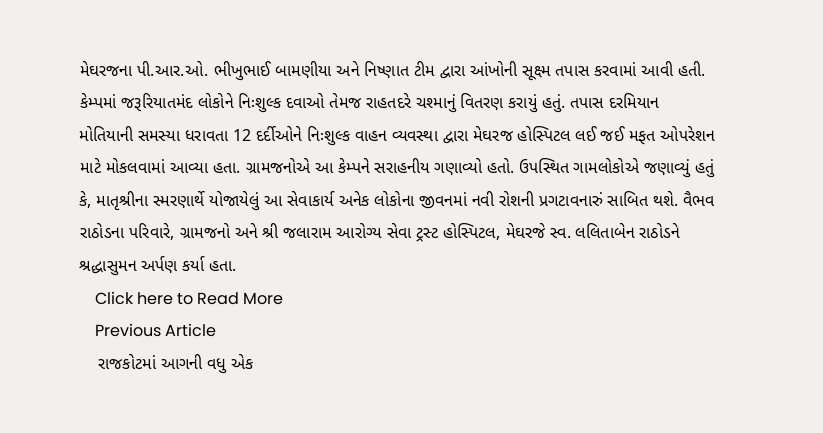મેઘરજના પી.આર.ઓ. ભીખુભાઈ બામણીયા અને નિષ્ણાત ટીમ દ્વારા આંખોની સૂક્ષ્મ તપાસ કરવામાં આવી હતી. કેમ્પમાં જરૂરિયાતમંદ લોકોને નિઃશુલ્ક દવાઓ તેમજ રાહતદરે ચશ્માનું વિતરણ કરાયું હતું. તપાસ દરમિયાન મોતિયાની સમસ્યા ધરાવતા 12 દર્દીઓને નિઃશુલ્ક વાહન વ્યવસ્થા દ્વારા મેઘરજ હોસ્પિટલ લઈ જઈ મફત ઓપરેશન માટે મોકલવામાં આવ્યા હતા. ગ્રામજનોએ આ કેમ્પને સરાહનીય ગણાવ્યો હતો. ઉપસ્થિત ગામલોકોએ જણાવ્યું હતું કે, માતૃશ્રીના સ્મરણાર્થે યોજાયેલું આ સેવાકાર્ય અનેક લોકોના જીવનમાં નવી રોશની પ્રગટાવનારું સાબિત થશે. વૈભવ રાઠોડના પરિવારે, ગ્રામજનો અને શ્રી જલારામ આરોગ્ય સેવા ટ્રસ્ટ હોસ્પિટલ, મેઘરજે સ્વ. લલિતાબેન રાઠોડને શ્રદ્ધાસુમન અર્પણ કર્યા હતા.
    Click here to Read More
    Previous Article
    રાજકોટમાં આગની વધુ એક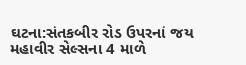ઘટના:સંતકબીર રોડ ઉપરનાં જય મહાવીર સેલ્સના 4 માળે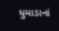ધુમાડાનાં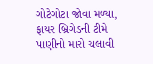ગોટેગોટા જોવા મળ્યા, ફાયર બ્રિગેડની ટીમે પાણીનો મારો ચલાવી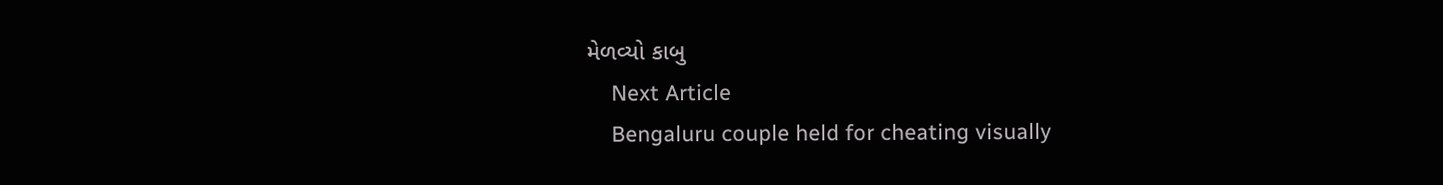મેળવ્યો કાબુ
    Next Article
    Bengaluru couple held for cheating visually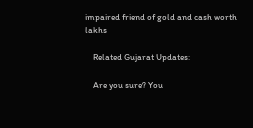impaired friend of gold and cash worth lakhs

    Related Gujarat Updates:

    Are you sure? You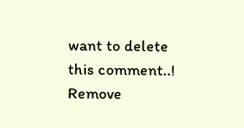want to delete this comment..! Remove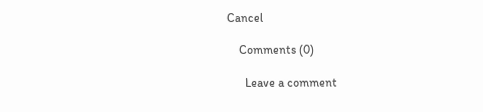Cancel

    Comments (0)

      Leave a comment